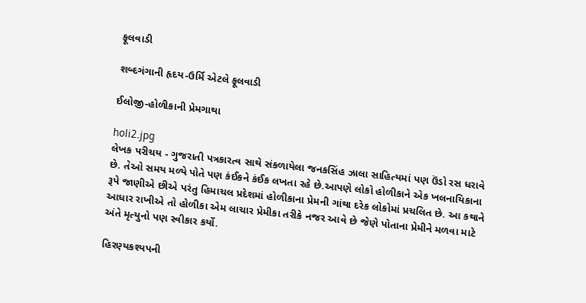ફૂલવાડી

શબ્દગંગાની હૃદય-ઉર્મિ એટલે ફૂલવાડી

ઈલોજી-હોળીકાની પ્રેમગાથા

holi2.jpg
લેખક પરીચય - ગુજરાતી પત્રકારત્વ સાથે સંકળાયેલા જનકસિંહ ઝાલા સાહિત્યમાં પણ ઉંડો રસ ધરાવે છે. તેઓ સમય મળ્યે પોતે પણ કંઈકને કંઈક લખતા રહે છે.આપણે લોકો હોળીકાને એક ખલનાયિકાના રૂપે જાણીએ છીએ પરંતુ હિમાચલ પ્રદેશમાં હોળીકાના પ્રેમની ગાંથા દરેક લોકોમાં પ્રચલિત છે. આ કથાને આધાર રાખીએ તો હોળીકા એમ લાચાર પ્રેમીકા તરીકે નજર આવે છે જેણે પોતાના પ્રેમીને મળવા માટે અંતે મૃત્યુનો પણ સ્વીકાર કર્યો.

હિરણ્યકશ્યપની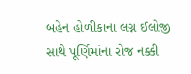બહેન હોળીકાના લગ્ન ઈલોજી સાથે પૂર્ણિમાંના રોજ નક્કી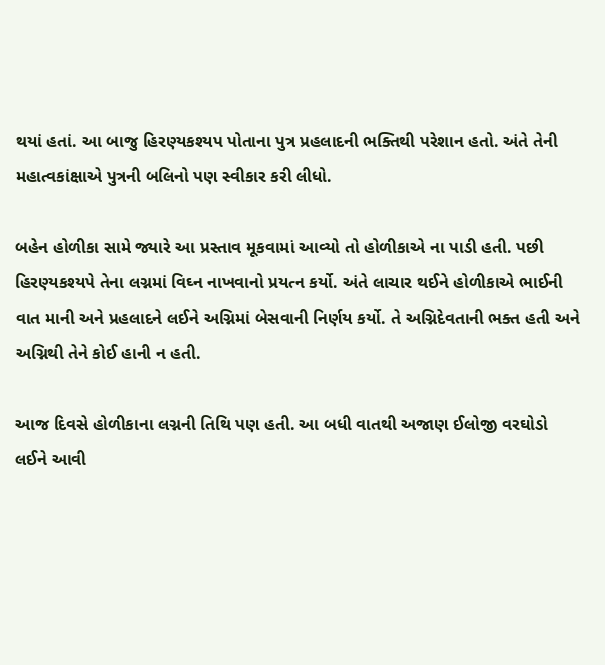થયાં હતાં. આ બાજુ હિરણ્યકશ્યપ પોતાના પુત્ર પ્રહલાદની ભક્તિથી પરેશાન હતો. અંતે તેની મહાત્વકાંક્ષાએ પુત્રની બલિનો પણ સ્વીકાર કરી લીધો.

બહેન હોળીકા સામે જ્યારે આ પ્રસ્તાવ મૂકવામાં આવ્યો તો હોળીકાએ ના પાડી હતી. પછી હિરણ્યકશ્યપે તેના લગ્નમાં વિઘ્ન નાખવાનો પ્રયત્ન કર્યો. અંતે લાચાર થઈને હોળીકાએ ભાઈની વાત માની અને પ્રહલાદને લઈને અગ્નિમાં બેસવાની નિર્ણય કર્યો. તે અગ્નિદેવતાની ભક્ત હતી અને અગ્નિથી તેને કોઈ હાની ન હતી.

આજ દિવસે હોળીકાના લગ્નની તિથિ પણ હતી. આ બધી વાતથી અજાણ ઈલોજી વરઘોડો લઈને આવી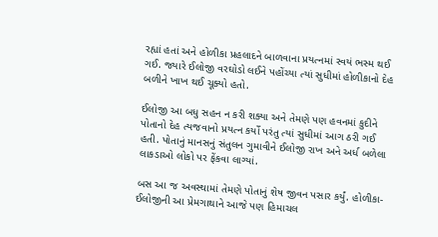રહ્યાં હતાં અને હોળીકા પ્રહલાદને બાળવાના પ્રયત્નમાં સ્વયં ભસ્મ થઈ ગઈ. જ્યારે ઈલોજી વરઘોડો લઈને પહોંચ્યા ત્યાં સુધીમાં હોળીકાનો દેહ બળીને ખાખ થઈ ચૂક્યો હતો.

ઈલોજી આ બધુ સહન ન કરી શક્યા અને તેમણે પણ હવનમાં કુદીને પોતાનો દેહ ત્યજવાનો પ્રયત્ન કર્યો પરંતુ ત્યાં સુધીમાં આગ ઠરી ગઈ હતી. પોતાનું માનસનું સંતુલન ગુમાવીને ઈલોજી રાખ અને અર્ધ બળેલા લાકડાઓ લોકો પર ફેંકવા લાગ્યાં.

બસ આ જ અવસ્થામાં તેમણે પોતાનું શેષ જીવન પસાર કર્યું. હોળીકા-ઈલોજીની આ પ્રેમગાથાને આજે પણ હિમાચલ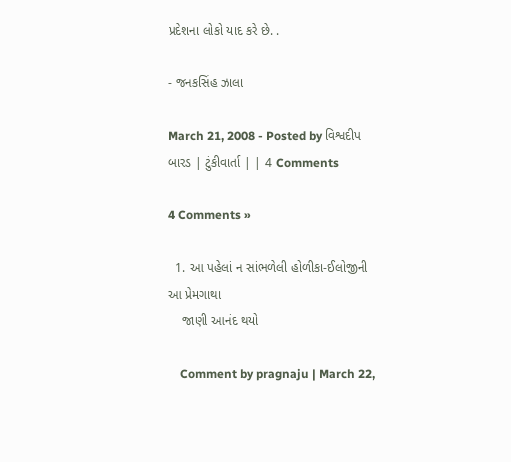પ્રદેશના લોકો યાદ કરે છે. .

- જનકસિંહ ઝાલા

March 21, 2008 - Posted by વિશ્વદીપ બારડ | ટુંકીવાર્તા | | 4 Comments

4 Comments »

  1. આ પહેલાં ન સાંભળેલી હોળીકા-ઈલોજીની આ પ્રેમગાથા
    જાણી આનંદ થયો

    Comment by pragnaju | March 22,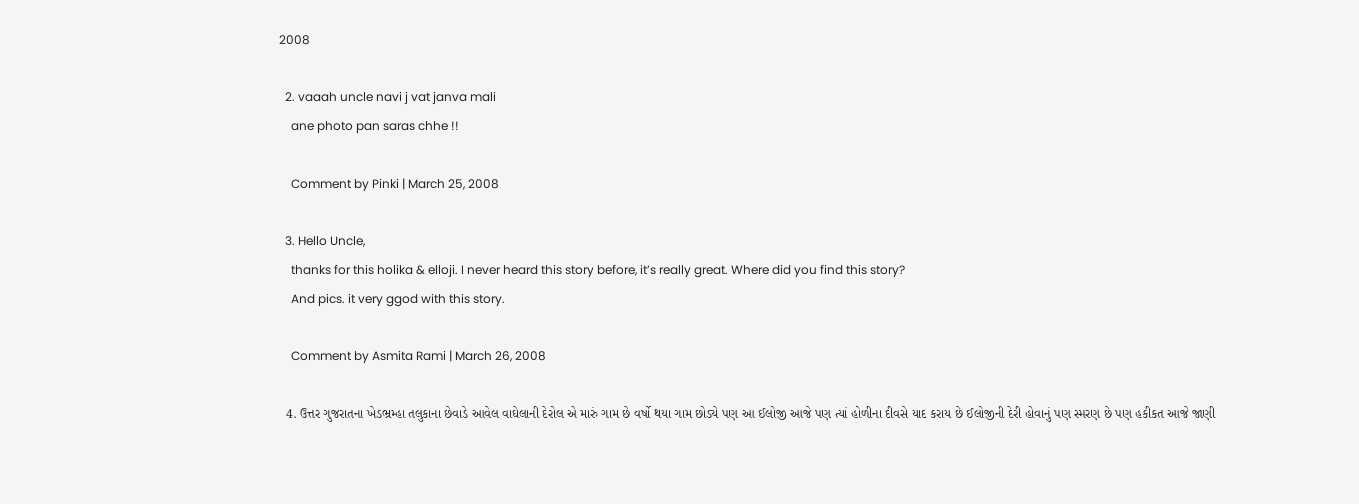2008

  2. vaaah uncle navi j vat janva mali
    ane photo pan saras chhe !!

    Comment by Pinki | March 25, 2008

  3. Hello Uncle,
    thanks for this holika & elloji. I never heard this story before, it’s really great. Where did you find this story?
    And pics. it very ggod with this story.

    Comment by Asmita Rami | March 26, 2008

  4. ઉત્તર ગુજરાતના ખેડભ્રમ્હા તલુકાના છેવાડે આવેલ વાઘેલાની દેરોલ એ મારું ગામ છે વર્ષો થયા ગામ છોડ્યે પણ આ ઈલોજી આજે પણ ત્યાં હોળીના દીવસે યાદ કરાય છે ઈલોજીની દેરી હોવાનું પણ સ્મરણ છે પણ હકીકત આજે જાણી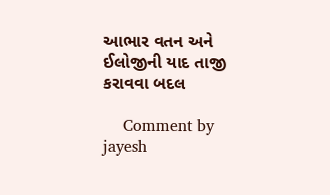આભાર વતન અને ઈલોજીની યાદ તાજી કરાવવા બદલ

    Comment by jayesh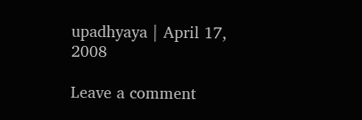upadhyaya | April 17, 2008

Leave a comment